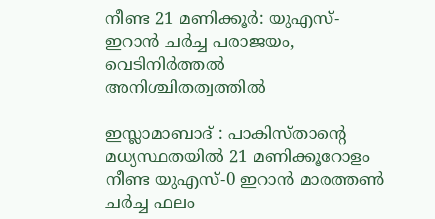നീണ്ട 21 മണിക്കൂർ: യുഎസ്- ഇറാൻ ചർച്ച പരാജയം, വെടിനിർത്തൽ അനിശ്ചിതത്വത്തിൽ

ഇസ്ലാമാബാദ് : പാകിസ്താന്റെ മധ്യസ്ഥതയിൽ 21 മണിക്കൂറോളം നീണ്ട യുഎസ്-0 ഇറാൻ മാരത്തൺ ചർച്ച ഫലം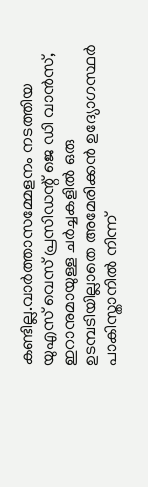കണ്ടില്ല.വാർത്താസമ്മേളനം നടത്തിയ യുഎസ് വെസ് പ്രസിഡന്റ് ജെ ഡി വാൻസ്, ഇറാനുമായുള്ള ചർച്ചകളിൽ ഒരു ഉടമ്പടിയില്ലാതെ അമേരിക്കൻ ഉദ്യോഗസ്ഥർ പാകിസ്താനിൽ നിന്ന്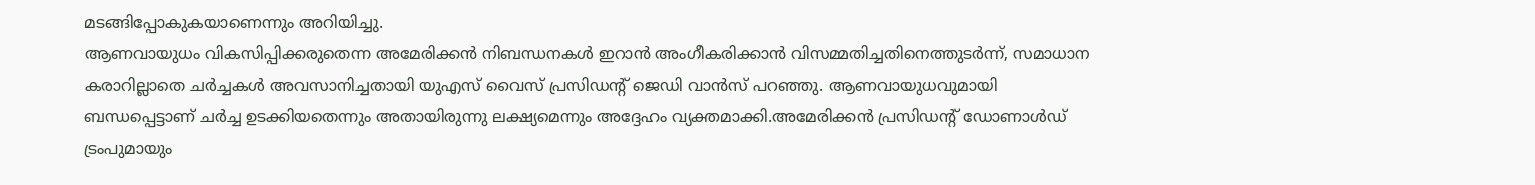മടങ്ങിപ്പോകുകയാണെന്നും അറിയിച്ചു.
ആണവായുധം വികസിപ്പിക്കരുതെന്ന അമേരിക്കൻ നിബന്ധനകൾ ഇറാൻ അംഗീകരിക്കാൻ വിസമ്മതിച്ചതിനെത്തുടർന്ന്, സമാധാന കരാറില്ലാതെ ചർച്ചകൾ അവസാനിച്ചതായി യുഎസ് വൈസ് പ്രസിഡന്റ് ജെഡി വാൻസ് പറഞ്ഞു. ആണവായുധവുമായി ബന്ധപ്പെട്ടാണ് ചർച്ച ഉടക്കിയതെന്നും അതായിരുന്നു ലക്ഷ്യമെന്നും അദ്ദേഹം വ്യക്തമാക്കി.അമേരിക്കൻ പ്രസിഡന്റ് ഡോണാൾഡ് ട്രംപുമായും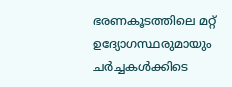ഭരണകൂടത്തിലെ മറ്റ് ഉദ്യോഗസ്ഥരുമായും ചർച്ചകൾക്കിടെ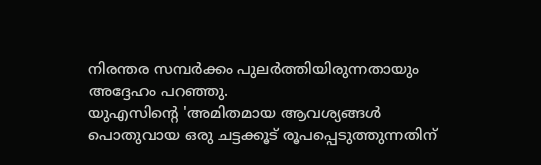നിരന്തര സമ്പർക്കം പുലർത്തിയിരുന്നതായും അദ്ദേഹം പറഞ്ഞു.
യുഎസിന്റെ 'അമിതമായ ആവശ്യങ്ങൾ പൊതുവായ ഒരു ചട്ടക്കൂട് രൂപപ്പെടുത്തുന്നതിന്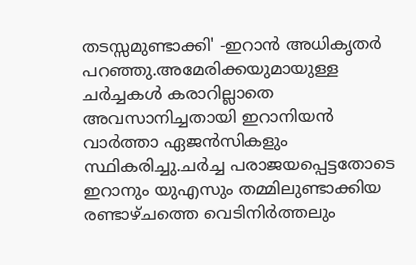തടസ്സമുണ്ടാക്കി' -ഇറാൻ അധികൃതർ പറഞ്ഞു.അമേരിക്കയുമായുള്ള ചർച്ചകൾ കരാറില്ലാതെ അവസാനിച്ചതായി ഇറാനിയൻ വാർത്താ ഏജൻസികളും സ്ഥികരിച്ചു.ചർച്ച പരാജയപ്പെട്ടതോടെ ഇറാനും യുഎസും തമ്മിലുണ്ടാക്കിയ രണ്ടാഴ്ചത്തെ വെടിനിർത്തലും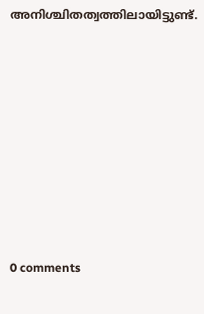അനിശ്ചിതത്വത്തിലായിട്ടുണ്ട്.










0 comments